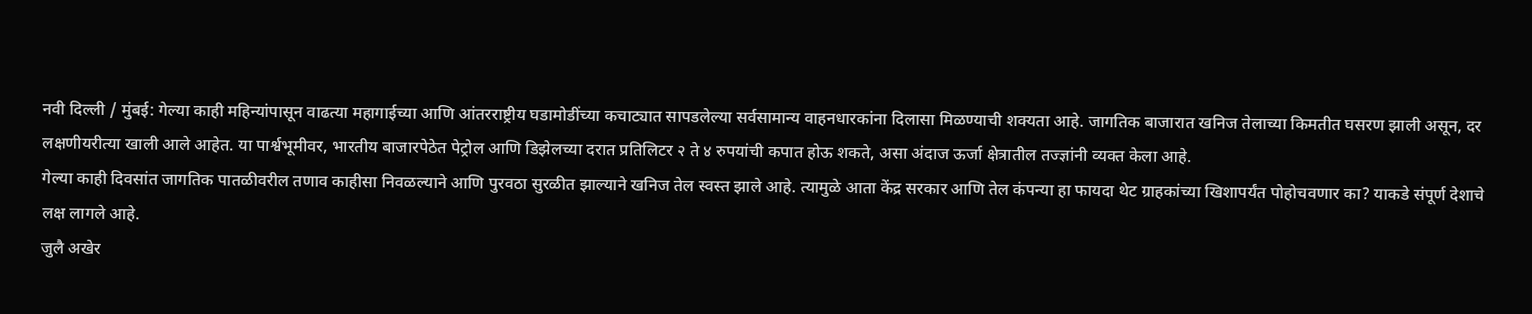नवी दिल्ली / मुंबई: गेल्या काही महिन्यांपासून वाढत्या महागाईच्या आणि आंतरराष्ट्रीय घडामोडींच्या कचाट्यात सापडलेल्या सर्वसामान्य वाहनधारकांना दिलासा मिळण्याची शक्यता आहे. जागतिक बाजारात खनिज तेलाच्या किमतीत घसरण झाली असून, दर लक्षणीयरीत्या खाली आले आहेत. या पार्श्वभूमीवर, भारतीय बाजारपेठेत पेट्रोल आणि डिझेलच्या दरात प्रतिलिटर २ ते ४ रुपयांची कपात होऊ शकते, असा अंदाज ऊर्जा क्षेत्रातील तज्ज्ञांनी व्यक्त केला आहे.
गेल्या काही दिवसांत जागतिक पातळीवरील तणाव काहीसा निवळल्याने आणि पुरवठा सुरळीत झाल्याने खनिज तेल स्वस्त झाले आहे. त्यामुळे आता केंद्र सरकार आणि तेल कंपन्या हा फायदा थेट ग्राहकांच्या खिशापर्यंत पोहोचवणार का? याकडे संपूर्ण देशाचे लक्ष लागले आहे.
जुलै अखेर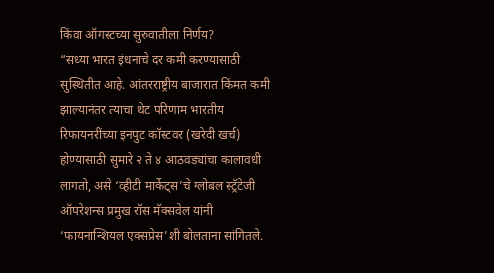किंवा ऑगस्टच्या सुरुवातीला निर्णय?
“सध्या भारत इंधनाचे दर कमी करण्यासाठी सुस्थितीत आहे. आंतरराष्ट्रीय बाजारात किंमत कमी झाल्यानंतर त्याचा थेट परिणाम भारतीय रिफायनरींच्या इनपुट कॉस्टवर (खरेदी खर्च) होण्यासाठी सुमारे २ ते ४ आठवड्यांचा कालावधी लागतो, असे ‘व्हीटी मार्केट्स’चे ग्लोबल स्ट्रॅटेजी ऑपरेशन्स प्रमुख रॉस मॅक्सवेल यांनी ‘फायनान्शियल एक्सप्रेस’शी बोलताना सांगितले.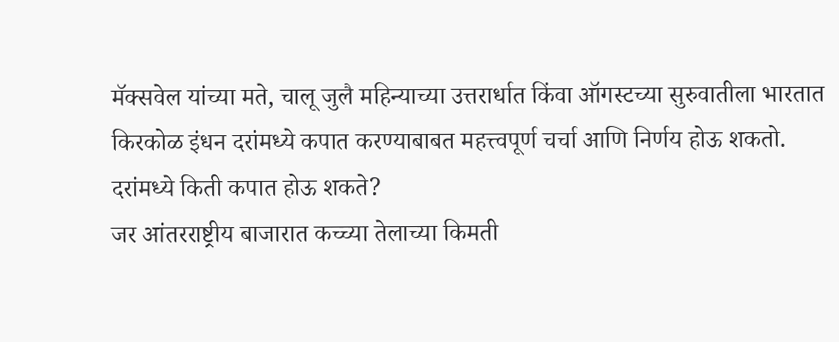मॅक्सवेल यांच्या मते, चालू जुलै महिन्याच्या उत्तरार्धात किंवा ऑगस्टच्या सुरुवातीला भारतात किरकोळ इंधन दरांमध्ये कपात करण्याबाबत महत्त्वपूर्ण चर्चा आणि निर्णय होऊ शकतो.
दरांमध्ये किती कपात होऊ शकते?
जर आंतरराष्ट्रीय बाजारात कच्च्या तेलाच्या किमती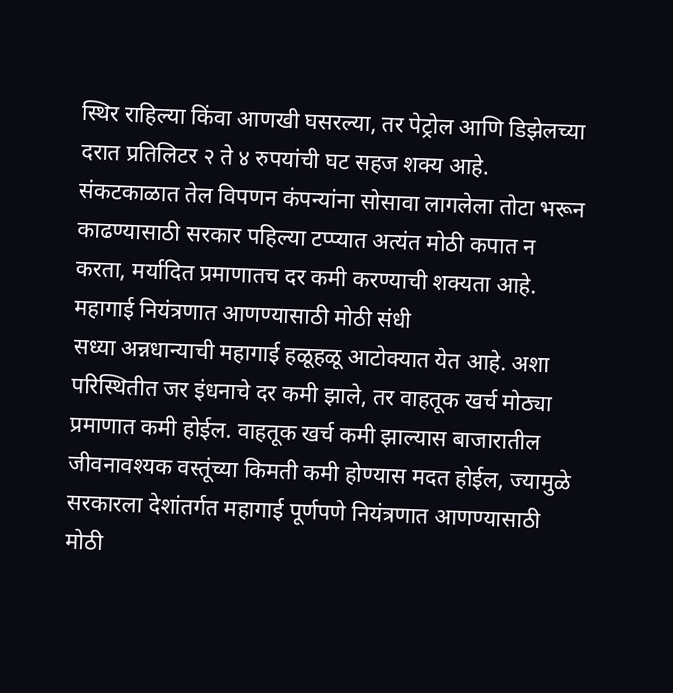स्थिर राहिल्या किंवा आणखी घसरल्या, तर पेट्रोल आणि डिझेलच्या दरात प्रतिलिटर २ ते ४ रुपयांची घट सहज शक्य आहे. संकटकाळात तेल विपणन कंपन्यांना सोसावा लागलेला तोटा भरून काढण्यासाठी सरकार पहिल्या टप्प्यात अत्यंत मोठी कपात न करता, मर्यादित प्रमाणातच दर कमी करण्याची शक्यता आहे.
महागाई नियंत्रणात आणण्यासाठी मोठी संधी
सध्या अन्नधान्याची महागाई हळूहळू आटोक्यात येत आहे. अशा परिस्थितीत जर इंधनाचे दर कमी झाले, तर वाहतूक खर्च मोठ्या प्रमाणात कमी होईल. वाहतूक खर्च कमी झाल्यास बाजारातील जीवनावश्यक वस्तूंच्या किमती कमी होण्यास मदत होईल, ज्यामुळे सरकारला देशांतर्गत महागाई पूर्णपणे नियंत्रणात आणण्यासाठी मोठी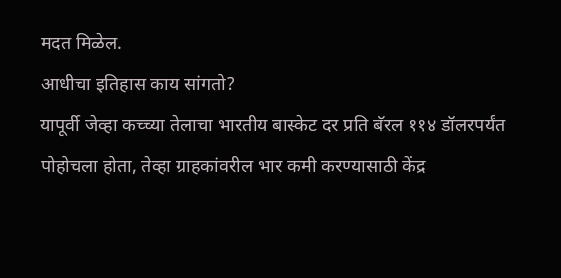मदत मिळेल.
आधीचा इतिहास काय सांगतो?
यापूर्वी जेव्हा कच्च्या तेलाचा भारतीय बास्केट दर प्रति बॅरल ११४ डॉलरपर्यंत पोहोचला होता, तेव्हा ग्राहकांवरील भार कमी करण्यासाठी केंद्र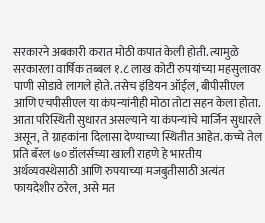सरकारने अबकारी करात मोठी कपात केली होती. त्यामुळे सरकारला वार्षिक तब्बल १.८ लाख कोटी रुपयांच्या महसुलावर पाणी सोडावे लागले होते. तसेच इंडियन ऑईल, बीपीसीएल आणि एचपीसीएल या कंपन्यांनीही मोठा तोटा सहन केला होता. आता परिस्थिती सुधारत असल्याने या कंपन्यांचे मार्जिन सुधारले असून, ते ग्राहकांना दिलासा देण्याच्या स्थितीत आहेत. कच्चे तेल प्रति बॅरल ७० डॉलर्सच्या खाली राहणे हे भारतीय अर्थव्यवस्थेसाठी आणि रुपयाच्या मजबुतीसाठी अत्यंत फायदेशीर ठरेल, असे मत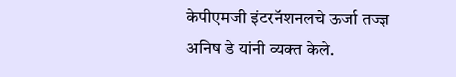केपीएमजी इंटरनॅशनलचे ऊर्जा तज्ज्ञ अनिष डे यांनी व्यक्त केले.